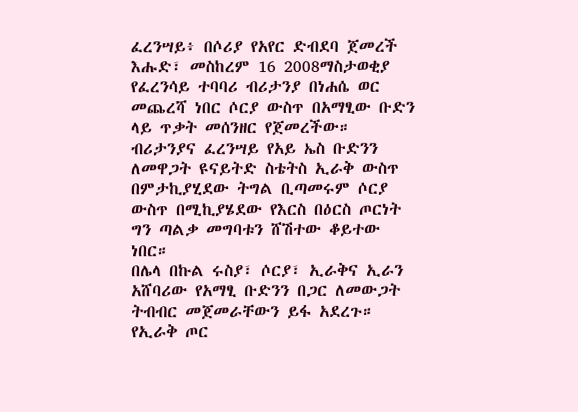ፈረንሣይ፥ በሶሪያ የአየር ድብደባ ጀመረች
እሑድ፣ መስከረም 16 2008ማስታወቂያ
የፈረንሳይ ተባባሪ ብሪታንያ በነሐሴ ወር መጨረሻ ነበር ሶርያ ውስጥ በአማፂው ቡድን ላይ ጥቃት መሰንዘር የጀመረችው። ብሪታንያና ፈረንሣይ የአይ ኤስ ቡድንን ለመዋጋት ዩናይትድ ስቴትስ ኢራቅ ውስጥ በምታኪያሂደው ትግል ቢጣመሩም ሶርያ ውስጥ በሚኪያሄደው የእርስ በዕርስ ጦርነት ግን ጣልቃ መግባቱን ሸሽተው ቆይተው ነበር።
በሌላ በኩል ሩስያ፣ ሶርያ፣ ኢራቅና ኢራን አሸባሪው የአማፂ ቡድንን በጋር ለመውጋት ትብብር መጀመራቸውን ይፋ አደረጉ። የኢራቅ ጦር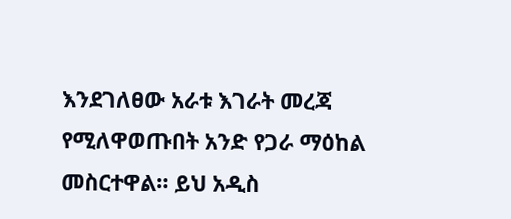እንደገለፀው አራቱ እገራት መረጃ የሚለዋወጡበት አንድ የጋራ ማዕከል መስርተዋል። ይህ አዲስ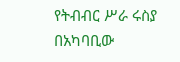የትብብር ሥራ ሩስያ በአካባቢው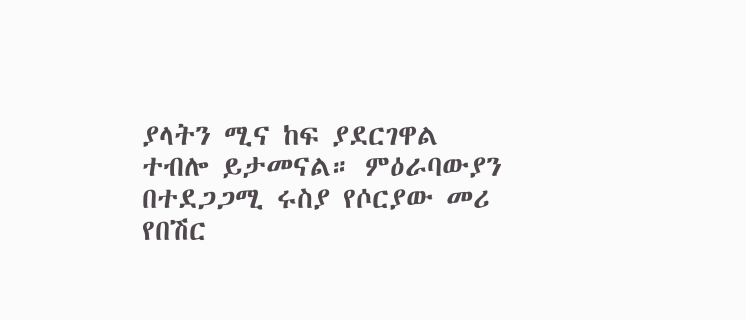ያላትን ሚና ከፍ ያደርገዋል ተብሎ ይታመናል። ምዕራባውያን በተደጋጋሚ ሩስያ የሶርያው መሪ የበሽር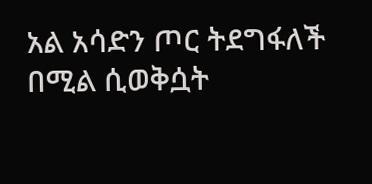አል አሳድን ጦር ትደግፋለች በሚል ሲወቅሷት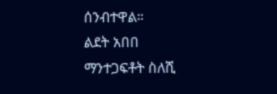ሰንብተዋል።
ልደት አበበ
ማንተጋፍቶት ስለሺ